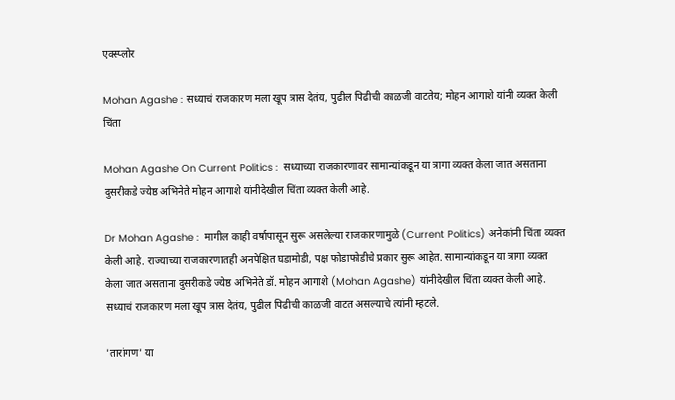एक्स्प्लोर

Mohan Agashe : सध्याचं राजकारण मला खूप त्रास देतंय, पुढील पिढीची काळजी वाटतेय; मोहन आगाशे यांनी व्यक्त केली चिंता

Mohan Agashe On Current Politics :  सध्याच्या राजकारणावर सामान्यांकडून या त्रागा व्यक्त केला जात असताना दुसरीकडे ज्येष्ठ अभिनेते मोहन आगाशे यांनीदेखील चिंता व्यक्त केली आहे.

Dr Mohan Agashe :  मागील काही वर्षापासून सुरू असलेल्या राजकारणामुळे (Current Politics) अनेकांनी चिंता व्यक्त केली आहे. राज्याच्या राजकारणातही अनपेक्षित घडामोडी, पक्ष फोडाफोडीचे प्रकार सुरू आहेत. सामान्यांकडून या त्रागा व्यक्त केला जात असताना दुसरीकडे ज्येष्ठ अभिनेते डॉ. मोहन आगाशे (Mohan Agashe) यांनीदेखील चिंता व्यक्त केली आहे. सध्याचं राजकारण मला खूप त्रास देतंय, पुढील पिढीची काळजी वाटत असल्याचे त्यांनी म्हटले.

'तारांगण' या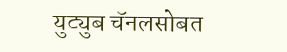युट्युब चॅनलसोबत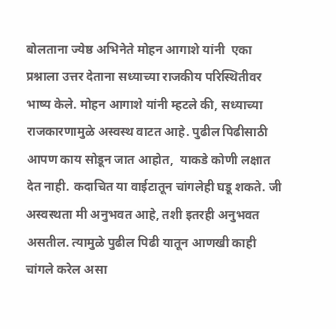बोलताना ज्येष्ठ अभिनेते मोहन आगाशे यांनी  एका प्रश्नाला उत्तर देताना सध्याच्या राजकीय परिस्थितीवर भाष्य केले. मोहन आगाशे यांनी म्हटले की, सध्याच्या राजकारणामुळे अस्वस्थ वाटत आहे. पुढील पिढीसाठी आपण काय सोडून जात आहोत,  याकडे कोणी लक्षात देत नाही. कदाचित या वाईटातून चांगलेही घडू शकते. जी अस्वस्थता मी अनुभवत आहे, तशी इतरही अनुभवत असतील. त्यामुळे पुढील पिढी यातून आणखी काही चांगले करेल असा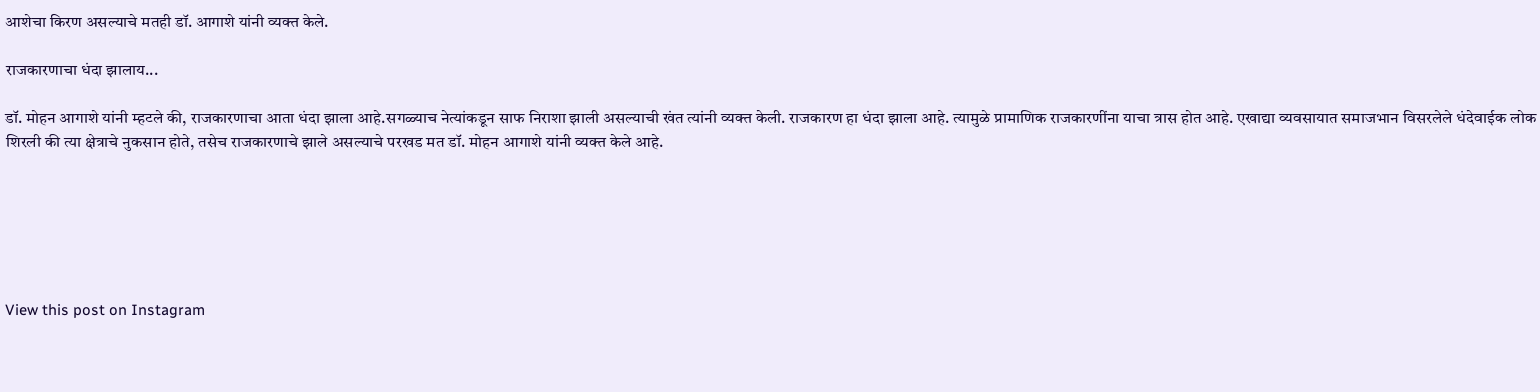आशेचा किरण असल्याचे मतही डॉ. आगाशे यांनी व्यक्त केले.

राजकारणाचा धंदा झालाय...

डॉ. मोहन आगाशे यांनी म्हटले की, राजकारणाचा आता धंदा झाला आहे.सगळ्याच नेत्यांकडून साफ निराशा झाली असल्याची खंत त्यांनी व्यक्त केली. राजकारण हा धंदा झाला आहे. त्यामुळे प्रामाणिक राजकारणींना याचा त्रास होत आहे. एखाद्या व्यवसायात समाजभान विसरलेले धंदेवाईक लोक शिरली की त्या क्षेत्राचे नुकसान होते, तसेच राजकारणाचे झाले असल्याचे परखड मत डॉ. मोहन आगाशे यांनी व्यक्त केले आहे.






View this post on Instagram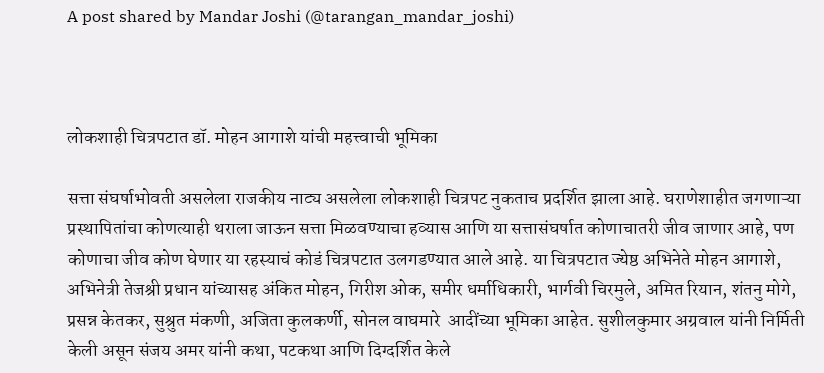A post shared by Mandar Joshi (@tarangan_mandar_joshi)



लोकशाही चित्रपटात डॉ. मोहन आगाशे यांची महत्त्वाची भूमिका

सत्ता संघर्षाभोवती असलेला राजकीय नाट्य असलेला लोकशाही चित्रपट नुकताच प्रदर्शित झाला आहे. घराणेशाहीत जगणाऱ्या प्रस्थापितांचा कोणत्याही थराला जाऊन सत्ता मिळवण्याचा हव्यास आणि या सत्तासंघर्षात कोणाचातरी जीव जाणार आहे, पण कोणाचा जीव कोण घेणार या रहस्याचं कोडं चित्रपटात उलगडण्यात आले आहे. या चित्रपटात ज्येष्ठ अभिनेते मोहन आगाशे, अभिनेत्री तेजश्री प्रधान यांच्यासह अंकित मोहन, गिरीश ओक, समीर धर्माधिकारी, भार्गवी चिरमुले, अमित रियान, शंतनु मोगे, प्रसन्न केतकर, सुश्रुत मंकणी, अजिता कुलकर्णी, सोनल वाघमारे  आदींच्या भूमिका आहेत. सुशीलकुमार अग्रवाल यांनी निर्मिती केली असून संजय अमर यांनी कथा, पटकथा आणि दिग्दर्शित केले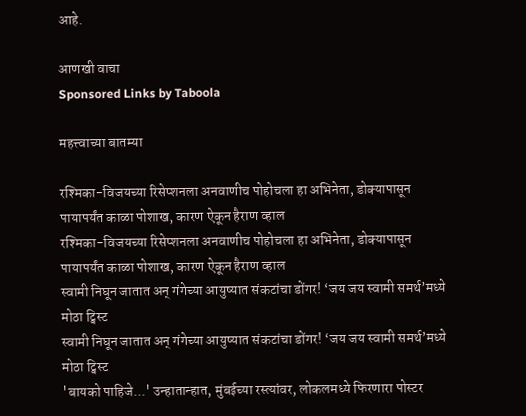आहे.

आणखी वाचा
Sponsored Links by Taboola

महत्त्वाच्या बातम्या

रश्मिका-विजयच्या रिसेप्शनला अनवाणीच पोहोचला हा अभिनेता, डोक्यापासून पायापर्यंत काळा पोशाख, कारण ऐकून हैराण व्हाल
रश्मिका-विजयच्या रिसेप्शनला अनवाणीच पोहोचला हा अभिनेता, डोक्यापासून पायापर्यंत काळा पोशाख, कारण ऐकून हैराण व्हाल
स्वामी निघून जातात अन् गंगेच्या आयुष्यात संकटांचा डोंगर! ‘जय जय स्वामी समर्थ’मध्ये मोठा ट्विस्ट
स्वामी निघून जातात अन् गंगेच्या आयुष्यात संकटांचा डोंगर! ‘जय जय स्वामी समर्थ’मध्ये मोठा ट्विस्ट
'बायको पाहिजे...' उन्हातान्हात, मुंबईच्या रस्त्यांवर, लोकलमध्ये फिरणारा पोस्टर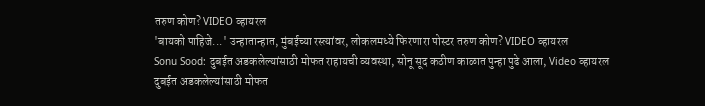तरुण कोण? VIDEO व्हायरल
'बायको पाहिजे...' उन्हातान्हात, मुंबईच्या रस्त्यांवर, लोकलमध्ये फिरणारा पोस्टर तरुण कोण? VIDEO व्हायरल
Sonu Sood: दुबईत अडकलेल्यांसाठी मोफत राहायची व्यवस्था, सोनू सूद कठीण काळात पुन्हा पुढे आला, Video व्हायरल
दुबईत अडकलेल्यांसाठी मोफत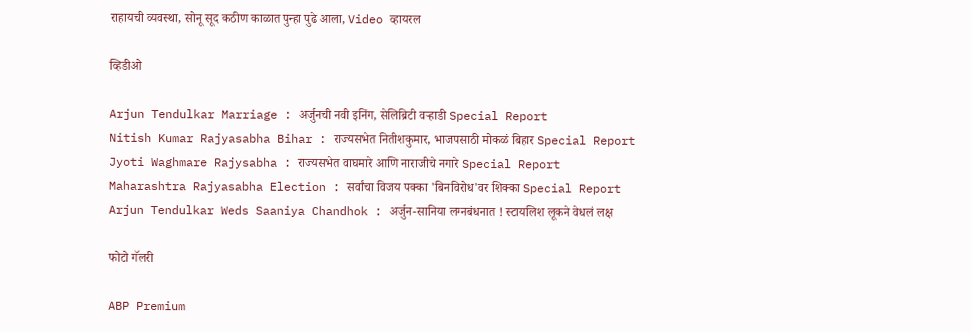राहायची व्यवस्था, सोनू सूद कठीण काळात पुन्हा पुढे आला, Video व्हायरल

व्हिडीओ

Arjun Tendulkar Marriage : अर्जुनची नवी इनिंग, सेलिब्रिटी वऱ्हाडी Special Report
Nitish Kumar Rajyasabha Bihar : राज्यसभेत नितीशकुमार, भाजपसाठी मोकळं बिहार Special Report
Jyoti Waghmare Rajysabha : राज्यसभेत वाघमारे आणि नाराजीचे नगारे Special Report
Maharashtra Rajyasabha Election : सर्वांचा विजय पक्का 'बिनविरोध'वर शिक्का Special Report
Arjun Tendulkar Weds Saaniya Chandhok : अर्जुन-सानिया लग्नबंधनात ! स्टायलिश लूकने वेधलं लक्ष

फोटो गॅलरी

ABP Premium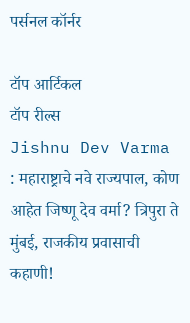पर्सनल कॉर्नर

टॉप आर्टिकल
टॉप रील्स
Jishnu Dev Varma : महाराष्ट्राचे नवे राज्यपाल, कोण आहेत जिष्णू देव वर्मा? त्रिपुरा ते मुंबई, राजकीय प्रवासाची कहाणी!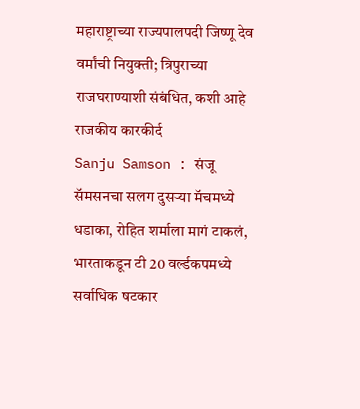महाराष्ट्राच्या राज्यपालपदी जिष्णू देव वर्मांची नियुक्ती; त्रिपुराच्या राजघराण्याशी संबंधित, कशी आहे राजकीय कारकीर्द
Sanju Samson : संजू सॅमसनचा सलग दुसऱ्या मॅचमध्ये धडाका, रोहित शर्माला मागं टाकलं, भारताकडून टी 20 वर्ल्डकपमध्ये सर्वाधिक षटकार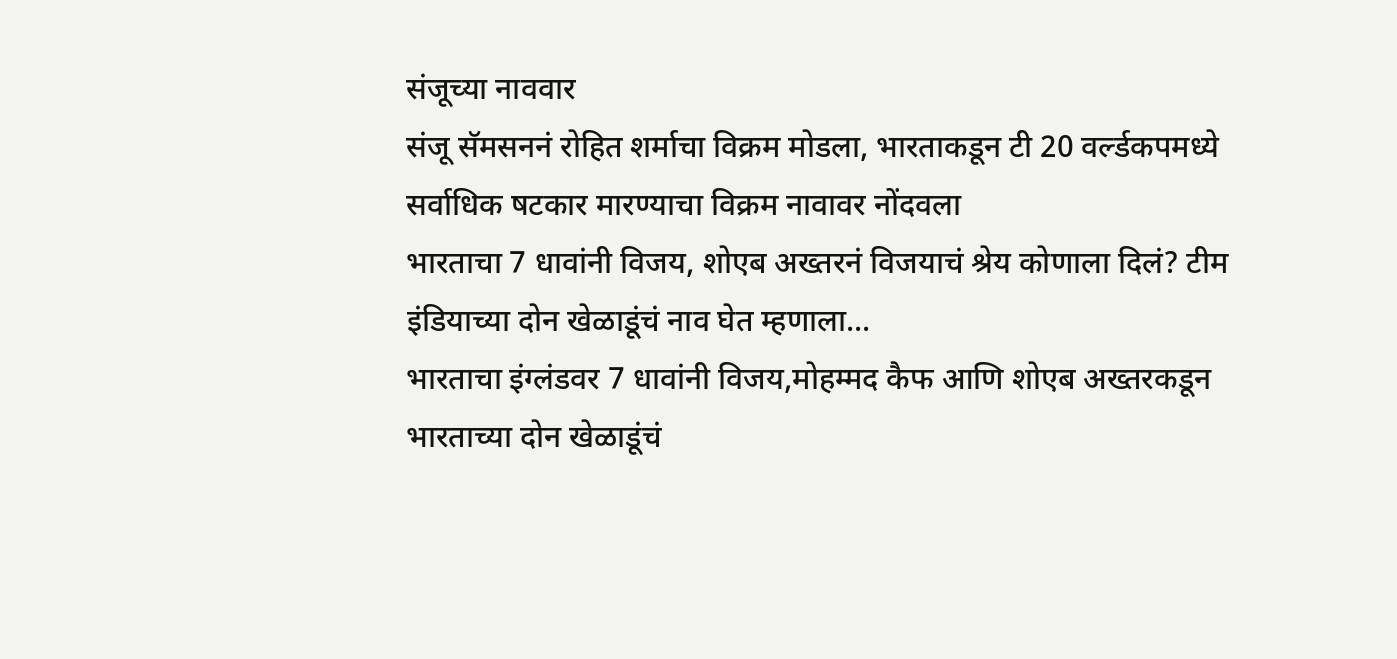संजूच्या नाववार
संजू सॅमसननं रोहित शर्माचा विक्रम मोडला, भारताकडून टी 20 वर्ल्डकपमध्ये सर्वाधिक षटकार मारण्याचा विक्रम नावावर नोंदवला
भारताचा 7 धावांनी विजय, शोएब अख्तरनं विजयाचं श्रेय कोणाला दिलं? टीम इंडियाच्या दोन खेळाडूंचं नाव घेत म्हणाला...
भारताचा इंग्लंडवर 7 धावांनी विजय,मोहम्मद कैफ आणि शोएब अख्तरकडून भारताच्या दोन खेळाडूंचं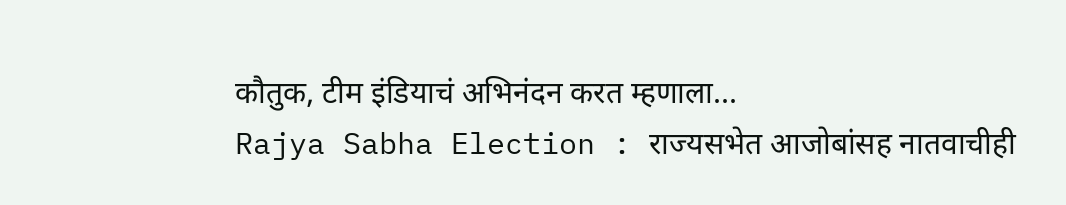कौतुक, टीम इंडियाचं अभिनंदन करत म्हणाला...
Rajya Sabha Election : राज्यसभेत आजोबांसह नातवाचीही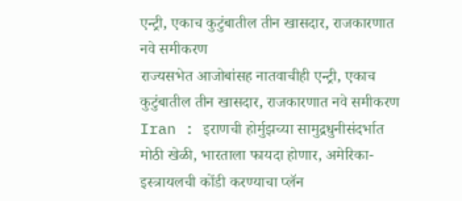एन्ट्री, एकाच कुटुंबातील तीन खासदार, राजकारणात नवे समीकरण
राज्यसभेत आजोबांसह नातवाचीही एन्ट्री, एकाच कुटुंबातील तीन खासदार, राजकारणात नवे समीकरण
Iran : इराणची होर्मुझच्या सामुद्रधुनीसंदर्भात मोठी खेळी, भारताला फायदा होणार, अमेरिका- इस्त्रायलची कोंडी करण्याचा प्लॅन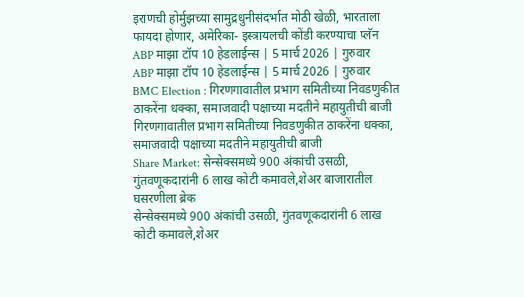इराणची होर्मुझच्या सामुद्रधुनीसंदर्भात मोठी खेळी, भारताला फायदा होणार, अमेरिका- इस्त्रायलची कोंडी करण्याचा प्लॅन
ABP माझा टॉप 10 हेडलाईन्स | 5 मार्च 2026 | गुरुवार
ABP माझा टॉप 10 हेडलाईन्स | 5 मार्च 2026 | गुरुवार
BMC Election : गिरणगावातील प्रभाग समितीच्या निवडणुकीत ठाकरेंना धक्का, समाजवादी पक्षाच्या मदतीने महायुतीची बाजी
गिरणगावातील प्रभाग समितीच्या निवडणुकीत ठाकरेंना धक्का, समाजवादी पक्षाच्या मदतीने महायुतीची बाजी
Share Market: सेन्सेक्समध्ये 900 अंकांची उसळी, गुंतवणूकदारांनी 6 लाख कोटी कमावले,शेअर बाजारातील घसरणीला ब्रेक
सेन्सेक्समध्ये 900 अंकांची उसळी, गुंतवणूकदारांनी 6 लाख कोटी कमावले,शेअर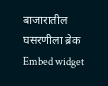बाजारातील घसरणीला ब्रेक
Embed widget